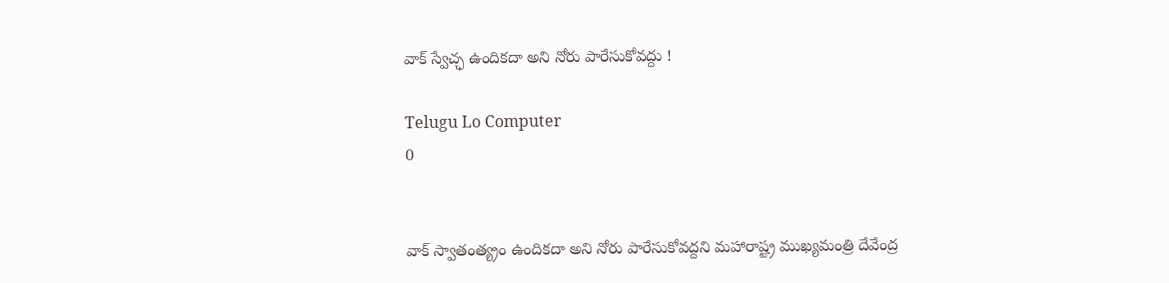వాక్‌ స్వేచ్ఛ ఉందికదా అని నోరు పారేసుకోవద్దు !

Telugu Lo Computer
0


వాక్‌ స్వాతంత్య్రం ఉందికదా అని నోరు పారేసుకోవద్దని మహారాష్ట్ర ముఖ్యమంత్రి దేవేంద్ర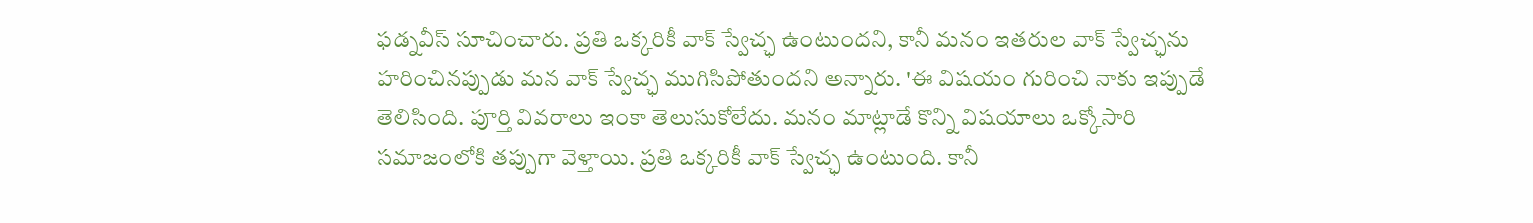ఫడ్నవీస్‌ సూచించారు. ప్రతి ఒక్కరికీ వాక్‌ స్వేచ్ఛ ఉంటుందని, కానీ మనం ఇతరుల వాక్‌ స్వేచ్ఛను హరించినప్పుడు మన వాక్‌ స్వేచ్ఛ ముగిసిపోతుందని అన్నారు. 'ఈ విషయం గురించి నాకు ఇప్పుడే తెలిసింది. పూర్తి వివరాలు ఇంకా తెలుసుకోలేదు. మనం మాట్లాడే కొన్ని విషయాలు ఒక్కోసారి సమాజంలోకి తప్పుగా వెళ్తాయి. ప్రతి ఒక్కరికీ వాక్‌ స్వేచ్ఛ ఉంటుంది. కానీ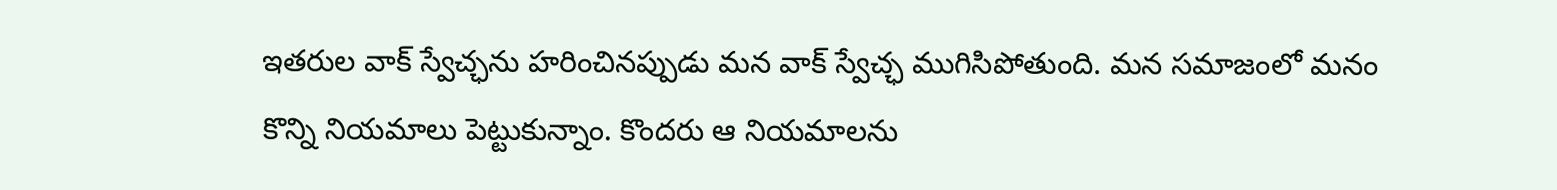ఇతరుల వాక్‌ స్వేచ్ఛను హరించినప్పుడు మన వాక్‌ స్వేచ్ఛ ముగిసిపోతుంది. మన సమాజంలో మనం కొన్ని నియమాలు పెట్టుకున్నాం. కొందరు ఆ నియమాలను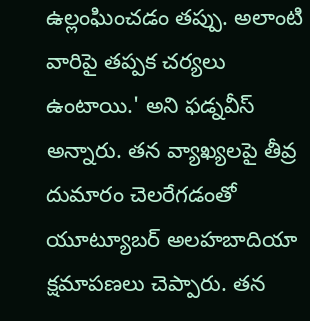ఉల్లంఘించడం తప్పు. అలాంటి వారిపై తప్పక చర్యలు ఉంటాయి.' అని ఫడ్నవీస్‌ అన్నారు. తన వ్యాఖ్యలపై తీవ్ర దుమారం చెలరేగడంతో యూట్యూబర్‌ అలహబాదియా క్షమాపణలు చెప్పారు. తన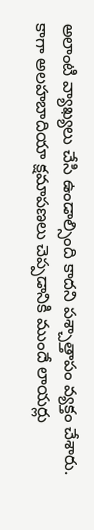అలాంటి వ్యాఖ్యలు చేసి ఉండాల్సింది కాదని పశ్చాత్తాపం వ్యక్తం చేశారు. కాగా అలహబాదియా క్షమాపణలు చెప్పడానికి ముందే లాయర్లు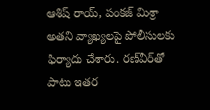ఆశిష్ రాయ్, పంకజ్ మిశ్రా అతని వ్యాఖ్యలపై పోలీసులకు ఫిర్యాదు చేశారు. రణ్‌వీర్‌తో పాటు ఇతర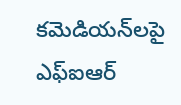కమెడియన్‌లపై ఎఫ్‌ఐఆర్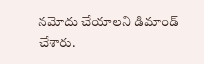నమోదు చేయాలని డిమాండ్ చేశారు.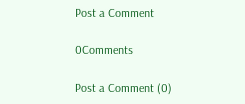Post a Comment

0Comments

Post a Comment (0)